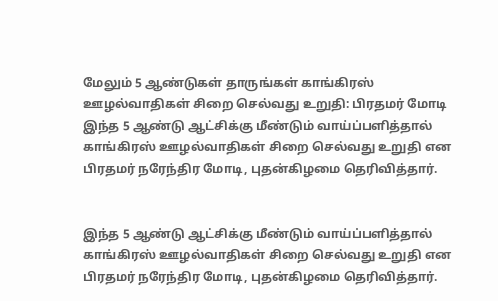மேலும் 5 ஆண்டுகள் தாருங்கள் காங்கிரஸ் ஊழல்வாதிகள் சிறை செல்வது உறுதி: பிரதமர் மோடி
இந்த 5 ஆண்டு ஆட்சிக்கு மீண்டும் வாய்ப்பளித்தால் காங்கிரஸ் ஊழல்வாதிகள் சிறை செல்வது உறுதி என பிரதமர் நரேந்திர மோடி, புதன்கிழமை தெரிவித்தார்.


இந்த 5 ஆண்டு ஆட்சிக்கு மீண்டும் வாய்ப்பளித்தால் காங்கிரஸ் ஊழல்வாதிகள் சிறை செல்வது உறுதி என பிரதமர் நரேந்திர மோடி, புதன்கிழமை தெரிவித்தார்.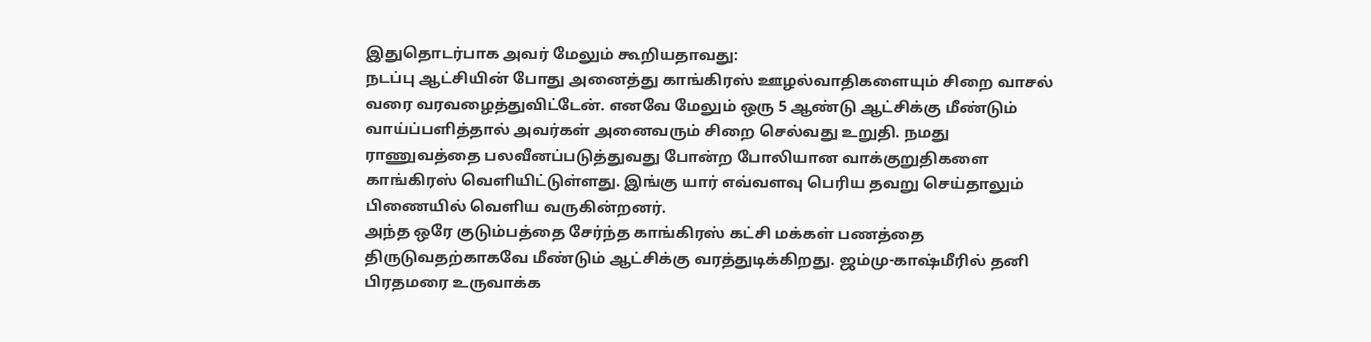இதுதொடர்பாக அவர் மேலும் கூறியதாவது:
நடப்பு ஆட்சியின் போது அனைத்து காங்கிரஸ் ஊழல்வாதிகளையும் சிறை வாசல் வரை வரவழைத்துவிட்டேன். எனவே மேலும் ஒரு 5 ஆண்டு ஆட்சிக்கு மீண்டும் வாய்ப்பளித்தால் அவர்கள் அனைவரும் சிறை செல்வது உறுதி. நமது ராணுவத்தை பலவீனப்படுத்துவது போன்ற போலியான வாக்குறுதிகளை காங்கிரஸ் வெளியிட்டுள்ளது. இங்கு யார் எவ்வளவு பெரிய தவறு செய்தாலும் பிணையில் வெளிய வருகின்றனர்.
அந்த ஒரே குடும்பத்தை சேர்ந்த காங்கிரஸ் கட்சி மக்கள் பணத்தை திருடுவதற்காகவே மீண்டும் ஆட்சிக்கு வரத்துடிக்கிறது. ஜம்மு-காஷ்மீரில் தனி பிரதமரை உருவாக்க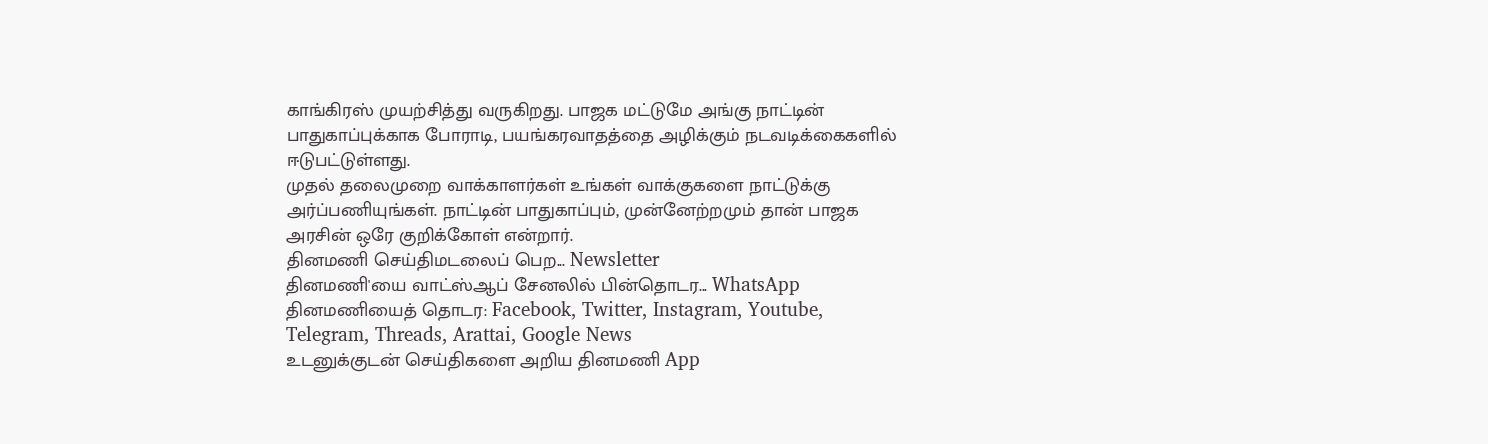காங்கிரஸ் முயற்சித்து வருகிறது. பாஜக மட்டுமே அங்கு நாட்டின் பாதுகாப்புக்காக போராடி, பயங்கரவாதத்தை அழிக்கும் நடவடிக்கைகளில் ஈடுபட்டுள்ளது.
முதல் தலைமுறை வாக்காளர்கள் உங்கள் வாக்குகளை நாட்டுக்கு அர்ப்பணியுங்கள். நாட்டின் பாதுகாப்பும், முன்னேற்றமும் தான் பாஜக அரசின் ஒரே குறிக்கோள் என்றார்.
தினமணி செய்திமடலைப் பெற... Newsletter
தினமணி'யை வாட்ஸ்ஆப் சேனலில் பின்தொடர... WhatsApp
தினமணியைத் தொடர: Facebook, Twitter, Instagram, Youtube, Telegram, Threads, Arattai, Google News
உடனுக்குடன் செய்திகளை அறிய தினமணி App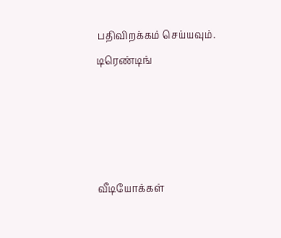பதிவிறக்கம் செய்யவும்.
டிரெண்டிங்




வீடியோக்கள்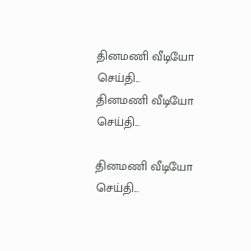தினமணி வீடியோ செய்தி...
தினமணி வீடியோ செய்தி...

தினமணி வீடியோ செய்தி...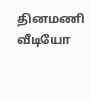தினமணி வீடியோ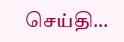செய்தி...